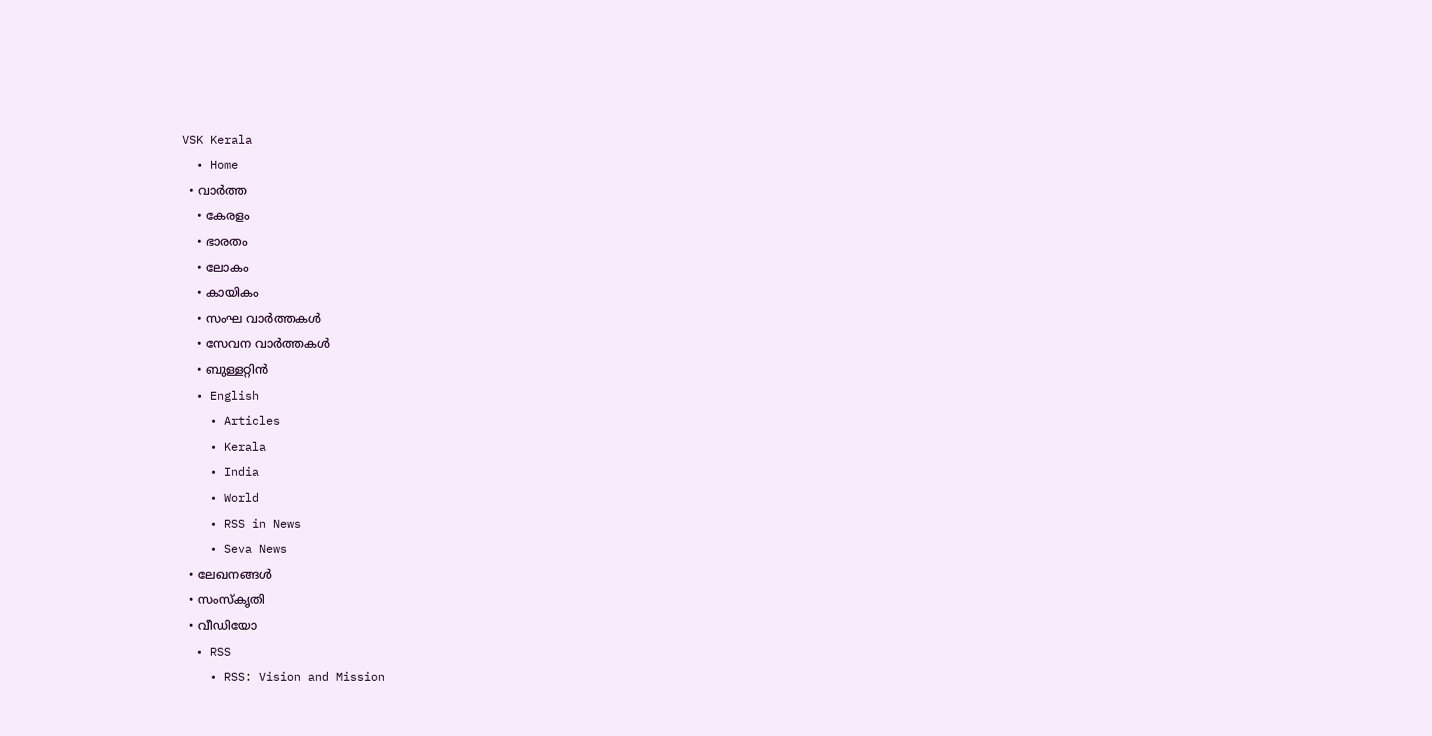VSK Kerala
  • Home
  • വാര്‍ത്ത
    • കേരളം
    • ഭാരതം
    • ലോകം
    • കായികം
    • സംഘ വാര്‍ത്തകള്‍
    • സേവന വാര്‍ത്തകള്‍
    • ബുള്ളറ്റിൻ
  • English
    • Articles
    • Kerala
    • India
    • World
    • RSS in News
    • Seva News
  • ലേഖനങ്ങള്‍
  • സംസ്കൃതി
  • വീഡിയോ
  • RSS
    • RSS: Vision and Mission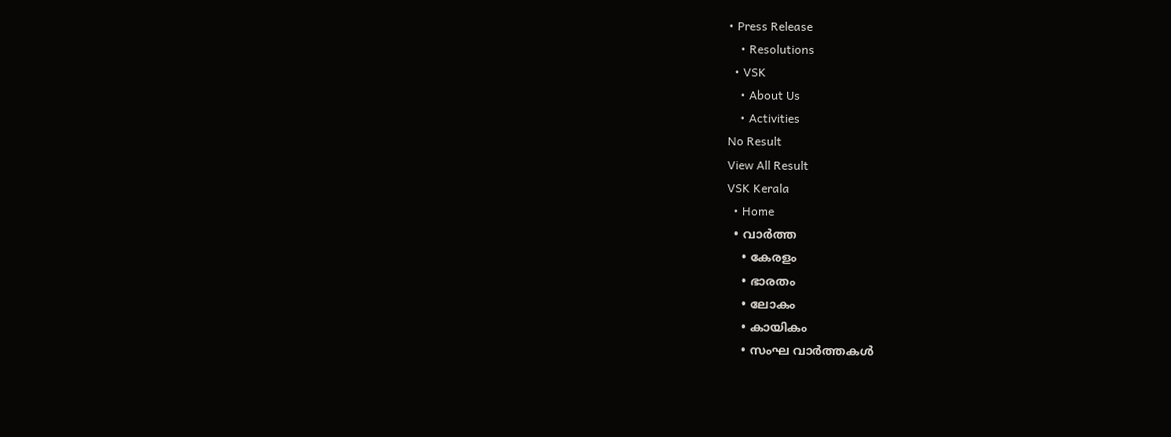• Press Release
    • Resolutions
  • VSK
    • About Us
    • Activities
No Result
View All Result
VSK Kerala
  • Home
  • വാര്‍ത്ത
    • കേരളം
    • ഭാരതം
    • ലോകം
    • കായികം
    • സംഘ വാര്‍ത്തകള്‍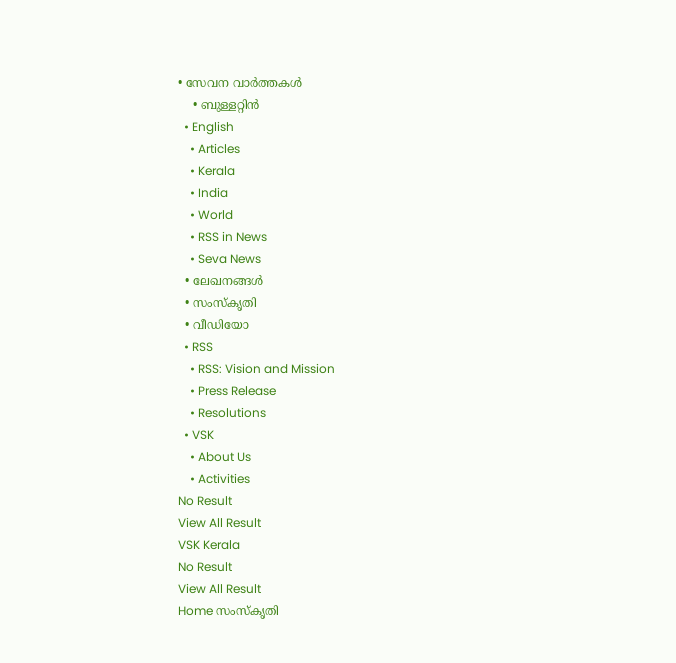• സേവന വാര്‍ത്തകള്‍
    • ബുള്ളറ്റിൻ
  • English
    • Articles
    • Kerala
    • India
    • World
    • RSS in News
    • Seva News
  • ലേഖനങ്ങള്‍
  • സംസ്കൃതി
  • വീഡിയോ
  • RSS
    • RSS: Vision and Mission
    • Press Release
    • Resolutions
  • VSK
    • About Us
    • Activities
No Result
View All Result
VSK Kerala
No Result
View All Result
Home സംസ്കൃതി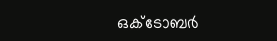ഒക്ടോബർ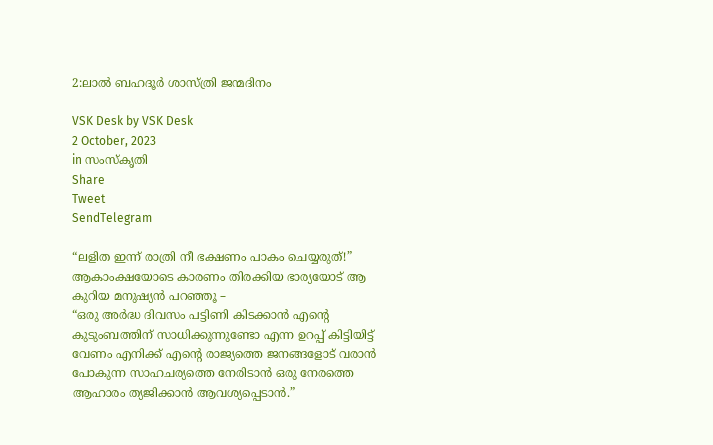2:ലാൽ ബഹദൂർ ശാസ്ത്രി ജന്മദിനം

VSK Desk by VSK Desk
2 October, 2023
in സംസ്കൃതി
Share
Tweet
SendTelegram

“ലളിത ഇന്ന് രാത്രി നീ ഭക്ഷണം പാകം ചെയ്യരുത്!”
ആകാംക്ഷയോടെ കാരണം തിരക്കിയ ഭാര്യയോട് ആ കുറിയ മനുഷ്യൻ പറഞ്ഞൂ –
“ഒരു അർദ്ധ ദിവസം പട്ടിണി കിടക്കാൻ എന്റെ കുടുംബത്തിന് സാധിക്കുന്നുണ്ടോ എന്ന ഉറപ്പ് കിട്ടിയിട്ട് വേണം എനിക്ക് എന്റെ രാജ്യത്തെ ജനങ്ങളോട് വരാൻ പോകുന്ന സാഹചര്യത്തെ നേരിടാൻ ഒരു നേരത്തെ ആഹാരം ത്യജിക്കാൻ ആവശ്യപ്പെടാൻ.”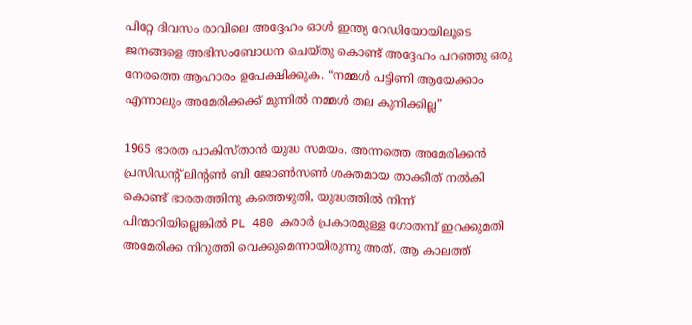പിറ്റേ ദിവസം രാവിലെ അദ്ദേഹം ഓൾ ഇന്ത്യ റേഡിയോയിലൂടെ ജനങ്ങളെ അഭിസംബോധന ചെയ്തു കൊണ്ട് അദ്ദേഹം പറഞ്ഞു ഒരു നേരത്തെ ആഹാരം ഉപേക്ഷിക്കുക. “നമ്മൾ പട്ടിണി ആയേക്കാം എന്നാലും അമേരിക്കക്ക് മുന്നിൽ നമ്മൾ തല കുനിക്കില്ല”

1965 ഭാരത പാകിസ്‌താൻ യുദ്ധ സമയം. അന്നത്തെ അമേരിക്കൻ പ്രസിഡന്റ് ലിന്റൺ ബി ജോൺസൺ ശക്തമായ താക്കീത് നൽകി കൊണ്ട് ഭാരതത്തിനു കത്തെഴുതി, യുദ്ധത്തിൽ നിന്ന് പിന്മാറിയില്ലെങ്കിൽ PL 480 കരാർ പ്രകാരമുള്ള ഗോതമ്പ് ഇറക്കുമതി അമേരിക്ക നിറുത്തി വെക്കുമെന്നായിരുന്നു അത്. ആ കാലത്ത്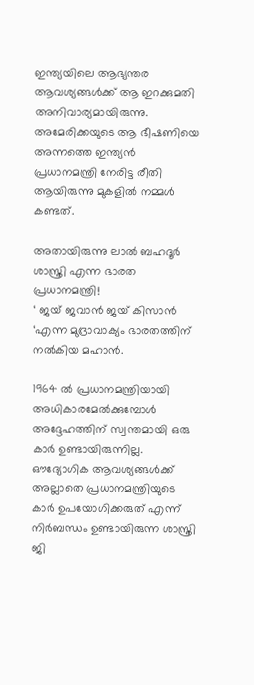ഇന്ത്യയിലെ ആഭ്യന്തര ആവശ്യങ്ങൾക്ക് ആ ഇറക്കുമതി അനിവാര്യമായിരുന്നു. അമേരിക്കയുടെ ആ ഭീഷണിയെ അന്നത്തെ ഇന്ത്യൻ പ്രധാനമന്ത്രി നേരിട്ട രീതി ആയിരുന്നു മുകളിൽ നമ്മൾ കണ്ടത്.

അതായിരുന്നു ലാൽ ബഹദൂർ ശാസ്ത്രി എന്ന ഭാരത പ്രധാനമന്ത്രി!
‘ ജയ് ജവാൻ ജയ് കിസാൻ ‘എന്ന മുദ്രാവാക്യം ഭാരതത്തിന് നൽകിയ മഹാൻ.

1964 ൽ പ്രധാനമന്ത്രിയായി അധികാരമേൽക്കുമ്പോൾ അദ്ദേഹത്തിന് സ്വന്തമായി ഒരു കാർ ഉണ്ടായിരുന്നില്ല. ഔദ്യോഗിക ആവശ്യങ്ങൾക്ക് അല്ലാതെ പ്രധാനമന്ത്രിയുടെ കാർ ഉപയോഗിക്കരുത് എന്ന് നിർബന്ധം ഉണ്ടായിരുന്ന ശാസ്ത്രി ജി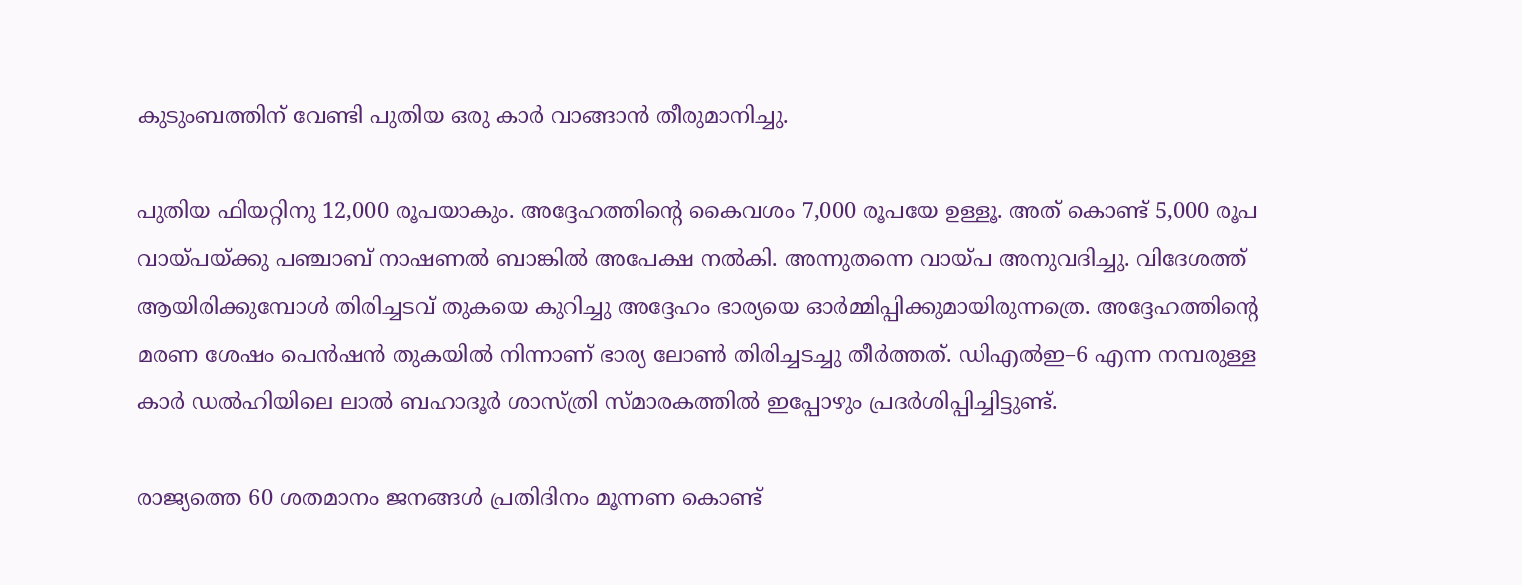കുടുംബത്തിന് വേണ്ടി പുതിയ ഒരു കാർ വാങ്ങാൻ തീരുമാനിച്ചു.

പുതിയ ഫിയറ്റിനു 12,000 രൂപയാകും. അദ്ദേഹത്തിന്റെ കൈവശം 7,000 രൂപയേ ഉള്ളൂ. അത് കൊണ്ട് 5,000 രൂപ വായ്പയ്ക്കു പഞ്ചാബ് നാഷണൽ ബാങ്കിൽ അപേക്ഷ നൽകി. അന്നുതന്നെ വായ്പ അനുവദിച്ചു. വിദേശത്ത് ആയിരിക്കുമ്പോൾ തിരിച്ചടവ് തുകയെ കുറിച്ചു അദ്ദേഹം ഭാര്യയെ ഓർമ്മിപ്പിക്കുമായിരുന്നത്രെ. അദ്ദേഹത്തിന്റെ മരണ ശേഷം പെൻഷൻ തുകയിൽ നിന്നാണ് ഭാര്യ ലോൺ തിരിച്ചടച്ചു തീർത്തത്. ഡിഎൽഇ–6 എന്ന നമ്പരുള്ള കാർ ഡൽഹിയിലെ ലാൽ ബഹാദൂർ ശാസ്ത്രി സ്മാരകത്തിൽ ഇപ്പോഴും പ്രദർശിപ്പിച്ചിട്ടുണ്ട്.

രാജ്യത്തെ 60 ശതമാനം ജനങ്ങൾ പ്രതിദിനം മൂന്നണ കൊണ്ട്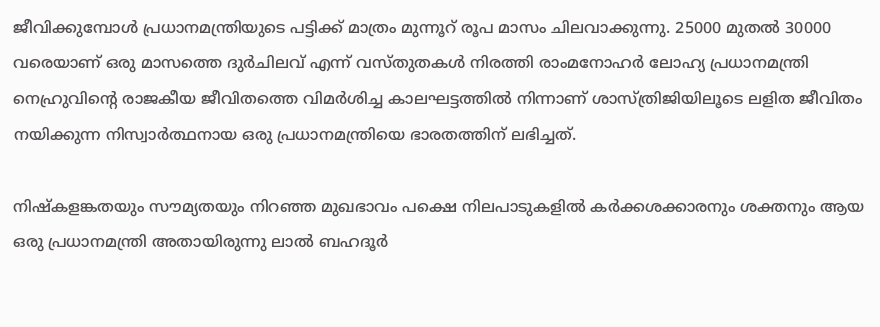ജീവിക്കുമ്പോൾ പ്രധാനമന്ത്രിയുടെ പട്ടിക്ക് മാത്രം മുന്നൂറ് രൂപ മാസം ചിലവാക്കുന്നു. 25000 മുതൽ 30000 വരെയാണ് ഒരു മാസത്തെ ദുർചിലവ് എന്ന് വസ്തുതകൾ നിരത്തി രാംമനോഹർ ലോഹ്യ പ്രധാനമന്ത്രി നെഹ്രുവിന്റെ രാജകീയ ജീവിതത്തെ വിമർശിച്ച കാലഘട്ടത്തിൽ നിന്നാണ് ശാസ്ത്രിജിയിലൂടെ ലളിത ജീവിതം നയിക്കുന്ന നിസ്വാർത്ഥനായ ഒരു പ്രധാനമന്ത്രിയെ ഭാരതത്തിന് ലഭിച്ചത്.

നിഷ്കളങ്കതയും സൗമ്യതയും നിറഞ്ഞ മുഖഭാവം പക്ഷെ നിലപാടുകളിൽ കർക്കശക്കാരനും ശക്തനും ആയ ഒരു പ്രധാനമന്ത്രി അതായിരുന്നു ലാൽ ബഹദൂർ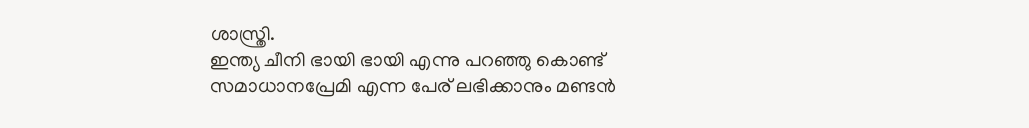ശാസ്ത്രി.
ഇന്ത്യ ചീനി ഭായി ഭായി എന്നു പറഞ്ഞു കൊണ്ട് സമാധാനപ്രേമി എന്ന പേര് ലഭിക്കാനും മണ്ടൻ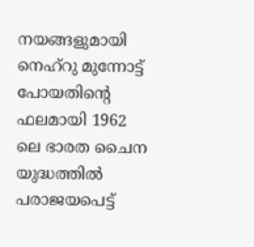നയങ്ങളുമായി നെഹ്റു മുന്നോട്ട് പോയതിന്റെ ഫലമായി 1962 ലെ ഭാരത ചൈന യുദ്ധത്തിൽ പരാജയപെട്ട്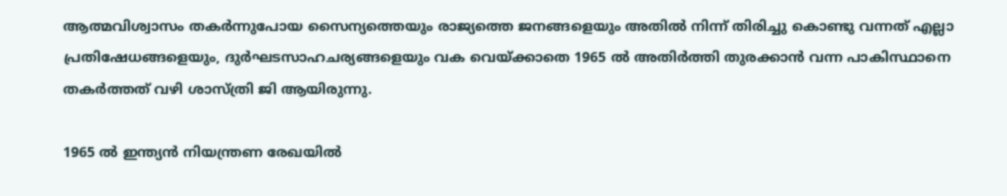ആത്മവിശ്വാസം തകർന്നുപോയ സൈന്യത്തെയും രാജ്യത്തെ ജനങ്ങളെയും അതിൽ നിന്ന് തിരിച്ചു കൊണ്ടു വന്നത് എല്ലാ പ്രതിഷേധങ്ങളെയും, ദുർഘടസാഹചര്യങ്ങളെയും വക വെയ്ക്കാതെ 1965 ൽ അതിർത്തി തുരക്കാൻ വന്ന പാകിസ്ഥാനെ തകർത്തത് വഴി ശാസ്ത്രി ജി ആയിരുന്നു.

1965 ൽ ഇന്ത്യൻ നിയന്ത്രണ രേഖയിൽ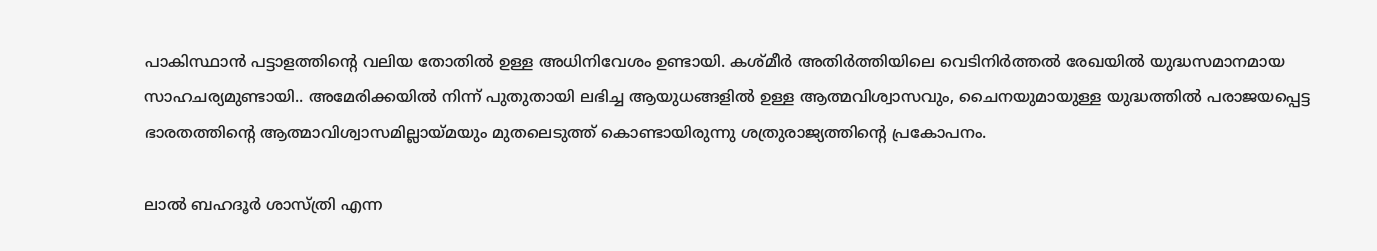പാകിസ്ഥാൻ പട്ടാളത്തിന്റെ വലിയ തോതിൽ ഉള്ള അധിനിവേശം ഉണ്ടായി. കശ്മീർ അതിർത്തിയിലെ വെടിനിർത്തൽ രേഖയിൽ യുദ്ധസമാനമായ സാഹചര്യമുണ്ടായി.. അമേരിക്കയിൽ നിന്ന് പുതുതായി ലഭിച്ച ആയുധങ്ങളിൽ ഉള്ള ആത്മവിശ്വാസവും, ചൈനയുമായുള്ള യുദ്ധത്തിൽ പരാജയപ്പെട്ട ഭാരതത്തിന്റെ ആത്മാവിശ്വാസമില്ലായ്മയും മുതലെടുത്ത് കൊണ്ടായിരുന്നു ശത്രുരാജ്യത്തിന്റെ പ്രകോപനം.

ലാൽ ബഹദൂർ ശാസ്ത്രി എന്ന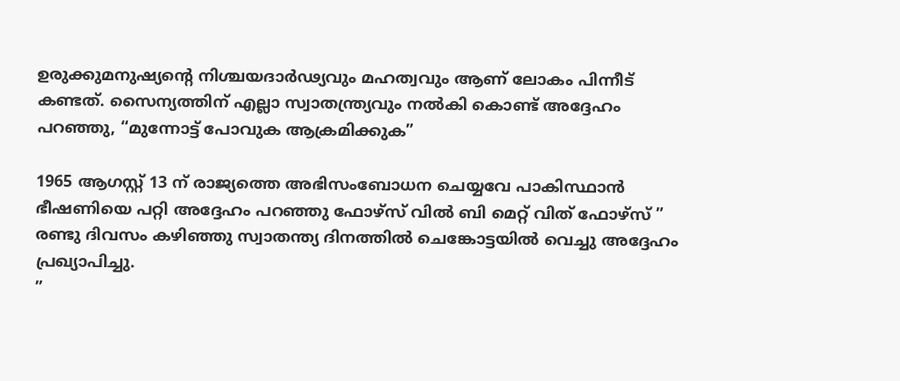ഉരുക്കുമനുഷ്യന്റെ നിശ്ചയദാർഢ്യവും മഹത്വവും ആണ് ലോകം പിന്നീട് കണ്ടത്. സൈന്യത്തിന് എല്ലാ സ്വാതന്ത്ര്യവും നൽകി കൊണ്ട് അദ്ദേഹം പറഞ്ഞു, “മുന്നോട്ട് പോവുക ആക്രമിക്കുക”

1965 ആഗസ്റ്റ് 13 ന് രാജ്യത്തെ അഭിസംബോധന ചെയ്യവേ പാകിസ്ഥാൻ ഭീഷണിയെ പറ്റി അദ്ദേഹം പറഞ്ഞു ഫോഴ്‌സ് വിൽ ബി മെറ്റ് വിത് ഫോഴ്‌സ് ”
രണ്ടു ദിവസം കഴിഞ്ഞു സ്വാതന്ത്യ ദിനത്തിൽ ചെങ്കോട്ടയിൽ വെച്ചു അദ്ദേഹം പ്രഖ്യാപിച്ചു.
”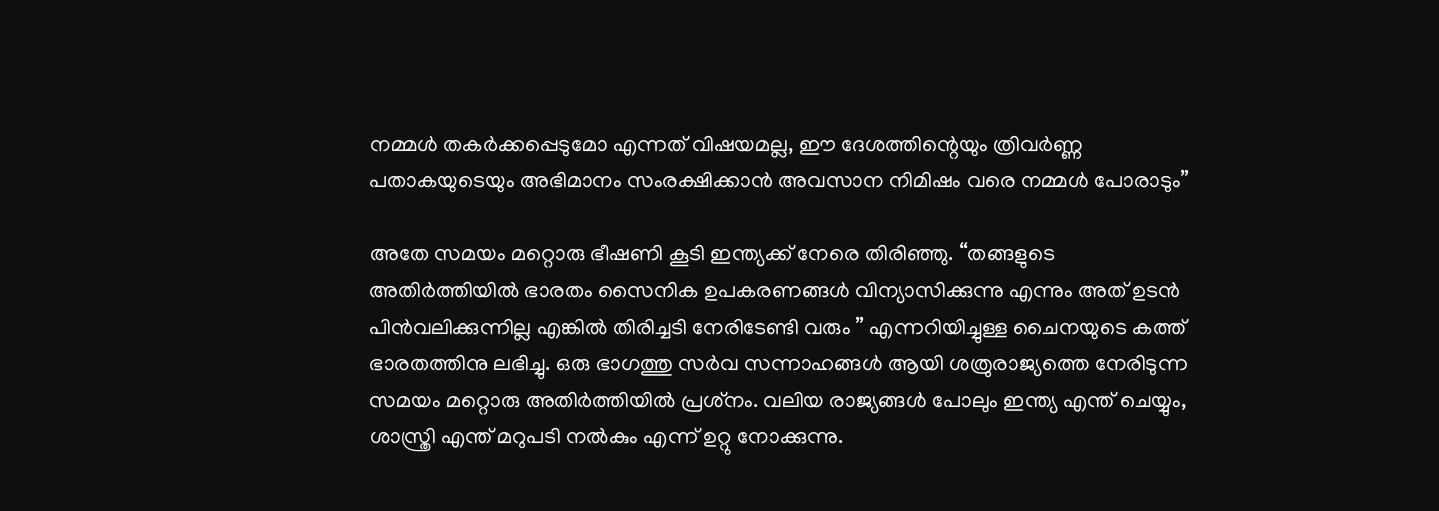നമ്മൾ തകർക്കപ്പെടുമോ എന്നത് വിഷയമല്ല, ഈ ദേശത്തിന്റെയും ത്രിവർണ്ണ പതാകയുടെയും അഭിമാനം സംരക്ഷിക്കാൻ അവസാന നിമിഷം വരെ നമ്മൾ പോരാടും”

അതേ സമയം മറ്റൊരു ഭീഷണി കൂടി ഇന്ത്യക്ക് നേരെ തിരിഞ്ഞു. “തങ്ങളുടെ അതിർത്തിയിൽ ഭാരതം സൈനിക ഉപകരണങ്ങൾ വിന്യാസിക്കുന്നു എന്നും അത് ഉടൻ പിൻവലിക്കുന്നില്ല എങ്കിൽ തിരിച്ചടി നേരിടേണ്ടി വരും ” എന്നറിയിച്ചുള്ള ചൈനയുടെ കത്ത് ഭാരതത്തിനു ലഭിച്ചു. ഒരു ഭാഗത്തു സർവ സന്നാഹങ്ങൾ ആയി ശത്രുരാജ്യത്തെ നേരിടുന്ന സമയം മറ്റൊരു അതിർത്തിയിൽ പ്രശ്‌നം. വലിയ രാജ്യങ്ങൾ പോലും ഇന്ത്യ എന്ത് ചെയ്യും, ശാസ്ത്രി എന്ത് മറുപടി നൽകും എന്ന് ഉറ്റു നോക്കുന്നു.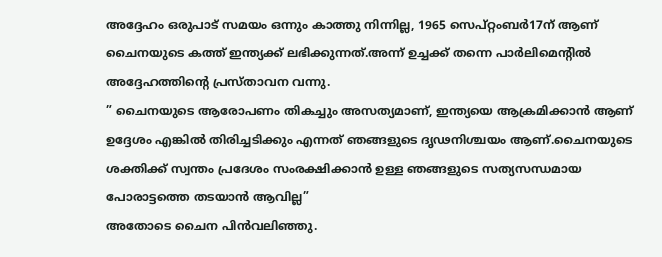അദ്ദേഹം ഒരുപാട് സമയം ഒന്നും കാത്തു നിന്നില്ല, 1965 സെപ്റ്റംബർ17ന് ആണ് ചൈനയുടെ കത്ത് ഇന്ത്യക്ക് ലഭിക്കുന്നത്.അന്ന് ഉച്ചക്ക് തന്നെ പാർലിമെന്റിൽ അദ്ദേഹത്തിന്റെ പ്രസ്താവന വന്നു.
” ചൈനയുടെ ആരോപണം തികച്ചും അസത്യമാണ്, ഇന്ത്യയെ ആക്രമിക്കാൻ ആണ് ഉദ്ദേശം എങ്കിൽ തിരിച്ചടിക്കും എന്നത് ഞങ്ങളുടെ ദൃഢനിശ്ചയം ആണ്.ചൈനയുടെ ശക്തിക്ക് സ്വന്തം പ്രദേശം സംരക്ഷിക്കാൻ ഉള്ള ഞങ്ങളുടെ സത്യസന്ധമായ പോരാട്ടത്തെ തടയാൻ ആവില്ല”
അതോടെ ചൈന പിൻവലിഞ്ഞു.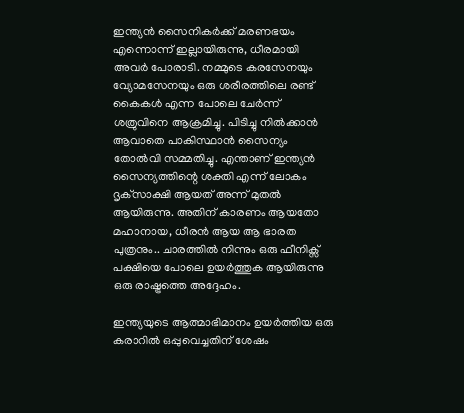ഇന്ത്യൻ സൈനികർക്ക് മരണഭയം എന്നൊന്ന് ഇല്ലായിരുന്നു, ധീരമായി അവർ പോരാടി. നമ്മുടെ കരസേനയും വ്യോമസേനയും ഒരു ശരീരത്തിലെ രണ്ട് കൈകൾ എന്ന പോലെ ചേർന്ന് ശത്രുവിനെ ആക്രമിച്ചു. പിടിച്ചു നിൽക്കാൻ ആവാതെ പാകിസ്ഥാൻ സൈന്യം തോൽവി സമ്മതിച്ചു. എന്താണ് ഇന്ത്യൻ സൈന്യത്തിന്റെ ശക്തി എന്ന് ലോകം ദൃക്‌സാക്ഷി ആയത് അന്ന് മുതൽ ആയിരുന്നു. അതിന് കാരണം ആയതോ മഹാനായ, ധീരൻ ആയ ആ ഭാരത പുത്രനും.. ചാരത്തിൽ നിന്നും ഒരു ഫീനിക്സ് പക്ഷിയെ പോലെ ഉയർത്തുക ആയിരുന്നു ഒരു രാഷ്ട്രത്തെ അദ്ദേഹം.

ഇന്ത്യയുടെ ആത്മാഭിമാനം ഉയർത്തിയ ഒരു കരാറിൽ ഒപ്പുവെച്ചതിന് ശേഷം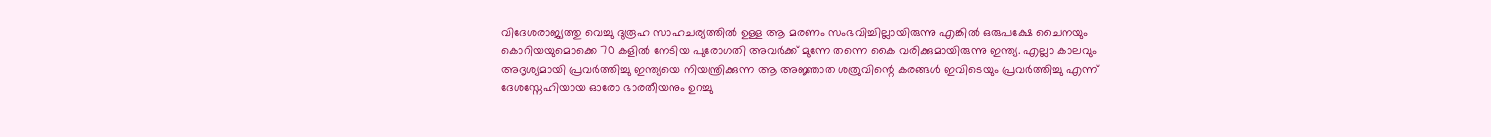വിദേശരാജ്യത്തു വെച്ചു ദുരൂഹ സാഹചര്യത്തിൽ ഉള്ള ആ മരണം സംഭവിച്ചില്ലായിരുന്നു എങ്കിൽ ഒരുപക്ഷേ ചൈനയും കൊറിയയുമൊക്കെ 70 കളിൽ നേടിയ പുരോഗതി അവർക്ക് മുന്നേ തന്നെ കൈ വരിക്കുമായിരുന്നു ഇന്ത്യ. എല്ലാ കാലവും അദൃശ്യമായി പ്രവർത്തിച്ചു ഇന്ത്യയെ നിയന്ത്രിക്കുന്ന ആ അജ്ഞാത ശത്രുവിന്റെ കരങ്ങൾ ഇവിടെയും പ്രവർത്തിച്ചു എന്ന് ദേശസ്നേഹിയായ ഓരോ ഭാരതീയനും ഉറച്ചു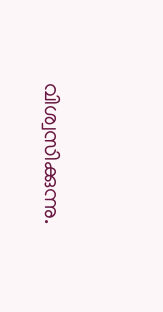വിശ്വസിക്കുന്നു.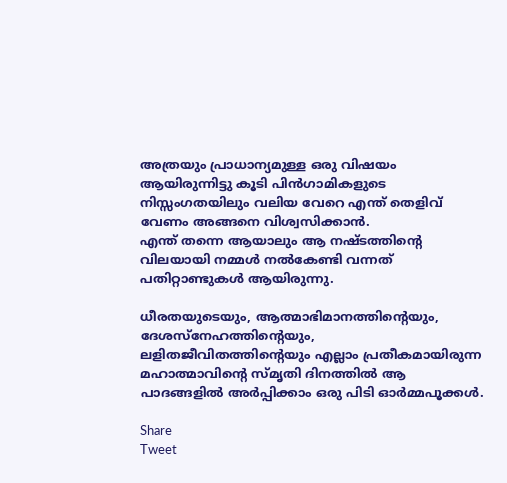അത്രയും പ്രാധാന്യമുള്ള ഒരു വിഷയം ആയിരുന്നിട്ടു കൂടി പിൻഗാമികളുടെ നിസ്സംഗതയിലും വലിയ വേറെ എന്ത് തെളിവ് വേണം അങ്ങനെ വിശ്വസിക്കാൻ.
എന്ത് തന്നെ ആയാലും ആ നഷ്ടത്തിന്റെ വിലയായി നമ്മൾ നൽകേണ്ടി വന്നത് പതിറ്റാണ്ടുകൾ ആയിരുന്നു.

ധീരതയുടെയും, ആത്മാഭിമാനത്തിന്റെയും, ദേശസ്നേഹത്തിന്റെയും, ലളിതജീവിതത്തിന്റെയും എല്ലാം പ്രതീകമായിരുന്ന മഹാത്മാവിന്റെ സ്മൃതി ദിനത്തിൽ ആ പാദങ്ങളിൽ അർപ്പിക്കാം ഒരു പിടി ഓർമ്മപൂക്കൾ.

Share
Tweet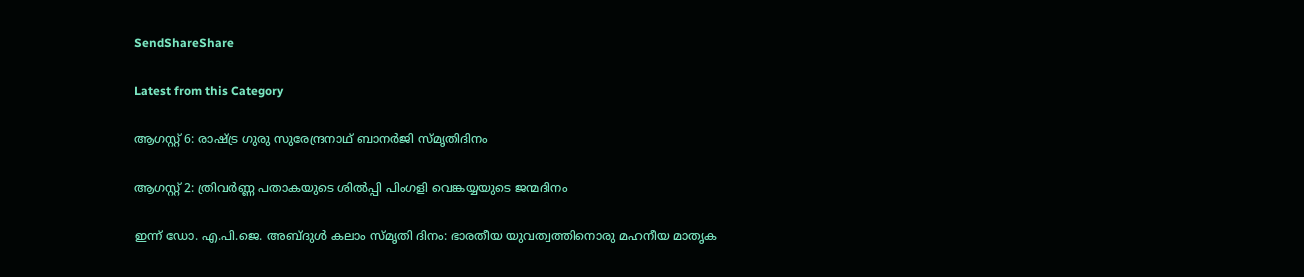SendShareShare

Latest from this Category

ആഗസ്റ്റ് 6: രാഷ്ട്ര ഗുരു സുരേന്ദ്രനാഥ് ബാനർജി സ്മൃതിദിനം

ആഗസ്റ്റ് 2: ത്രിവർണ്ണ പതാകയുടെ ശിൽപ്പി പിംഗളി വെങ്കയ്യയുടെ ജന്മദിനം

ഇന്ന് ഡോ. എ.പി.ജെ. അബ്ദുള്‍ കലാം സ്മൃതി ദിനം: ഭാരതീയ യുവത്വത്തിനൊരു മഹനീയ മാതൃക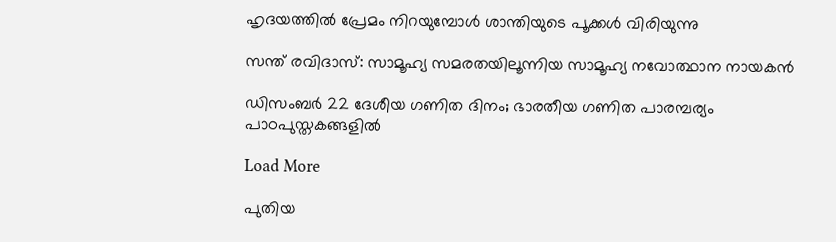ഹൃദയത്തില്‍ പ്രേമം നിറയുമ്പോള്‍ ശാന്തിയുടെ പൂക്കള്‍ വിരിയുന്നു

സന്ത് രവിദാസ്: സാമൂഹ്യ സമരതയിലൂന്നിയ സാമൂഹ്യ നവോത്ഥാന നായകൻ

ഡിസംബർ 22 ദേശീയ ഗണിത ദിനം; ഭാരതീയ ഗണിത പാരമ്പര്യം പാഠപുസ്തകങ്ങളിൽ

Load More

പുതിയ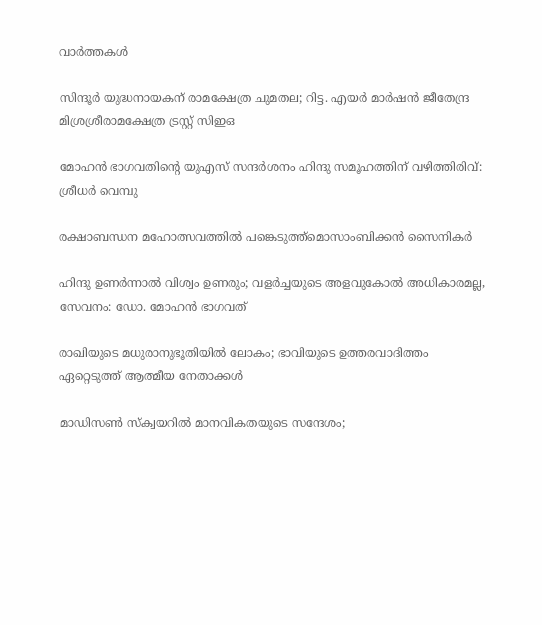വാര്‍ത്തകള്‍

സിന്ദൂര്‍ യുദ്ധനായകന് രാമക്ഷേത്ര ചുമതല; റിട്ട. എയര്‍ മാര്‍ഷന്‍ ജീതേന്ദ്ര മിശ്രശ്രീരാമക്ഷേത്ര ട്രസ്റ്റ് സിഇഒ

മോഹന്‍ ഭാഗവതിന്റെ യുഎസ് സന്ദര്‍ശനം ഹിന്ദു സമൂഹത്തിന് വഴിത്തിരിവ്: ശ്രീധര്‍ വെമ്പു

രക്ഷാബന്ധന മഹോത്സവത്തില്‍ പങ്കെടുത്ത്മൊസാംബിക്കന്‍ സൈനികര്‍

ഹിന്ദു ഉണർന്നാൽ വിശ്വം ഉണരും; വളർച്ചയുടെ അളവുകോൽ അധികാരമല്ല, സേവനം: ഡോ. മോഹൻ ഭാഗവത്

രാഖിയുടെ മധുരാനുഭൂതിയില്‍ ലോകം; ഭാവിയുടെ ഉത്തരവാദിത്തം ഏറ്റെടുത്ത് ആത്മീയ നേതാക്കള്‍

മാഡിസണ്‍ സ്‌ക്വയറില്‍ മാനവികതയുടെ സന്ദേശം;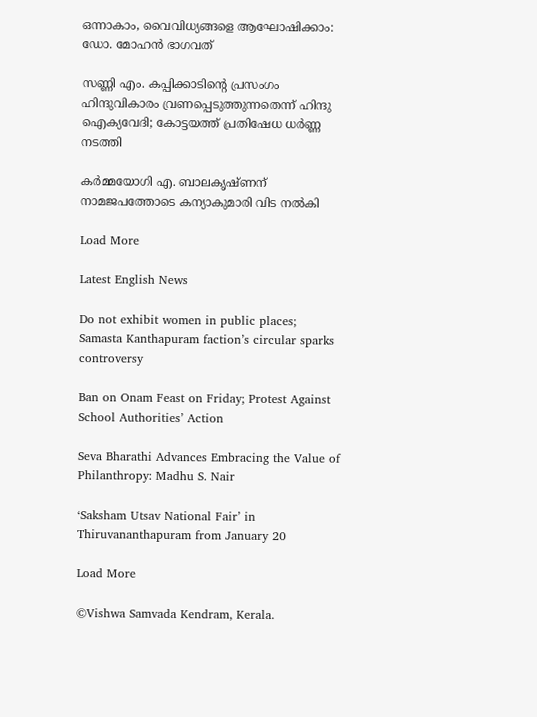ഒന്നാകാം, വൈവിധ്യങ്ങളെ ആഘോഷിക്കാം: ഡോ. മോഹന്‍ ഭാഗവത്

സണ്ണി എം. കപ്പിക്കാടിന്റെ പ്രസംഗം ഹിന്ദുവികാരം വ്രണപ്പെടുത്തുന്നതെന്ന് ഹിന്ദു ഐക്യവേദി; കോട്ടയത്ത് പ്രതിഷേധ ധർണ്ണ നടത്തി

കര്‍മ്മയോഗി എ. ബാലകൃഷ്ണന് നാമജപത്തോടെ കന്യാകുമാരി വിട നല്‍കി

Load More

Latest English News

Do not exhibit women in public places; Samasta Kanthapuram faction’s circular sparks controversy

Ban on Onam Feast on Friday; Protest Against School Authorities’ Action

Seva Bharathi Advances Embracing the Value of Philanthropy: Madhu S. Nair

‘Saksham Utsav National Fair’ in Thiruvananthapuram from January 20

Load More

©Vishwa Samvada Kendram, Kerala.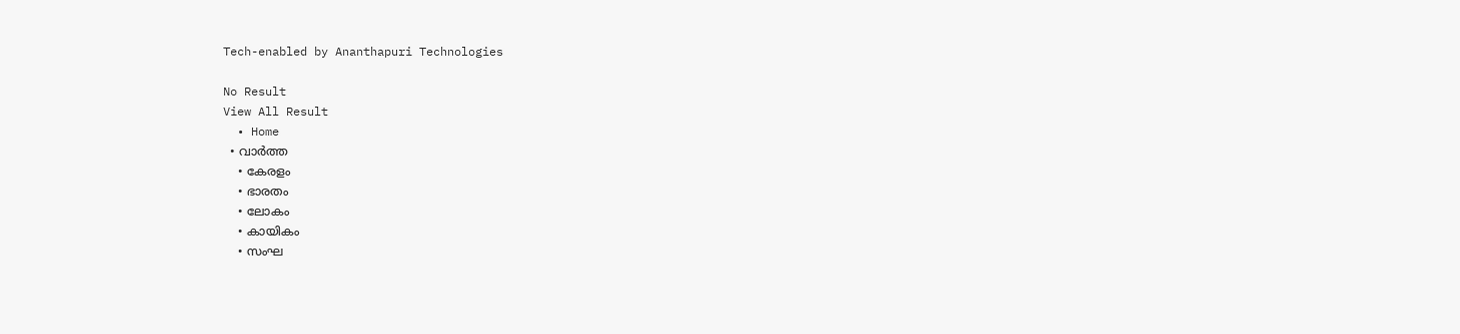Tech-enabled by Ananthapuri Technologies

No Result
View All Result
  • Home
  • വാര്‍ത്ത
    • കേരളം
    • ഭാരതം
    • ലോകം
    • കായികം
    • സംഘ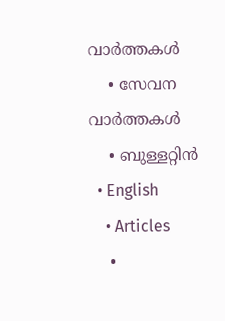വാര്‍ത്തകള്‍
    • സേവന വാര്‍ത്തകള്‍
    • ബുള്ളറ്റിൻ
  • English
    • Articles
    •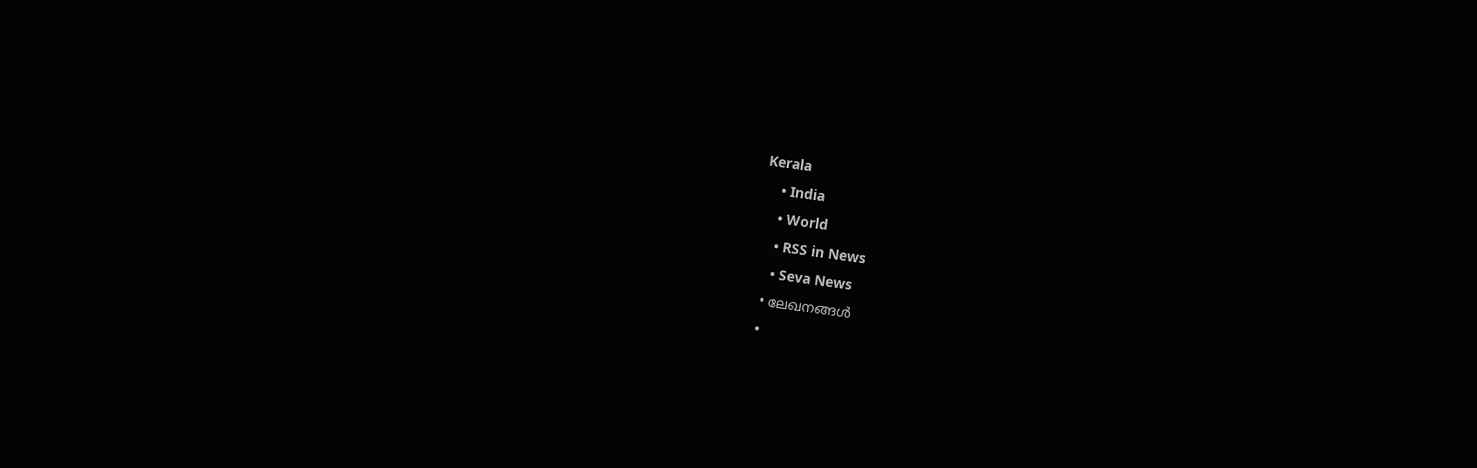Kerala
    • India
    • World
    • RSS in News
    • Seva News
  • ലേഖനങ്ങള്‍
  •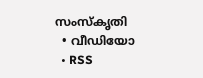സംസ്കൃതി
  • വീഡിയോ
  • RSS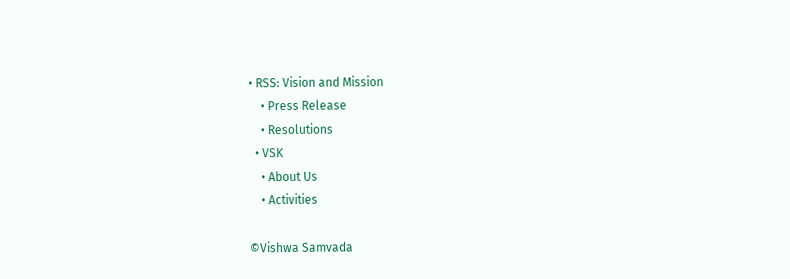• RSS: Vision and Mission
    • Press Release
    • Resolutions
  • VSK
    • About Us
    • Activities

©Vishwa Samvada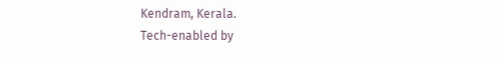Kendram, Kerala.
Tech-enabled by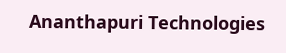Ananthapuri Technologies